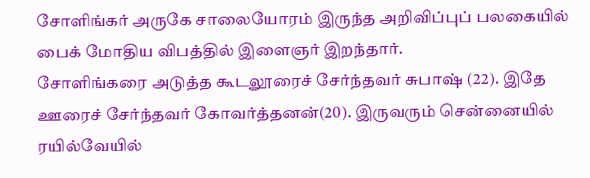சோளிங்கர் அருகே சாலையோரம் இருந்த அறிவிப்புப் பலகையில் பைக் மோதிய விபத்தில் இளைஞர் இறந்தார்.
சோளிங்கரை அடுத்த கூடலூரைச் சேர்ந்தவர் சுபாஷ் (22). இதே ஊரைச் சேர்ந்தவர் கோவர்த்தனன்(20). இருவரும் சென்னையில் ரயில்வேயில்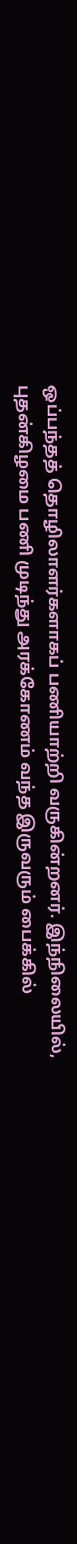ஒப்பந்தத் தொழிலாளர்களாகப் பணியாற்றி வருகின்றனர். இந்நிலையில், புதன்கிழமை பணி முடிந்து அரக்கோணம் வந்த இருவரும் பைக்கில்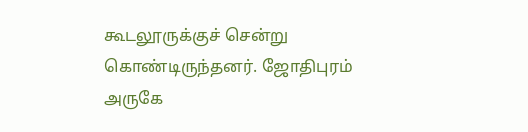கூடலூருக்குச் சென்று கொண்டிருந்தனர். ஜோதிபுரம் அருகே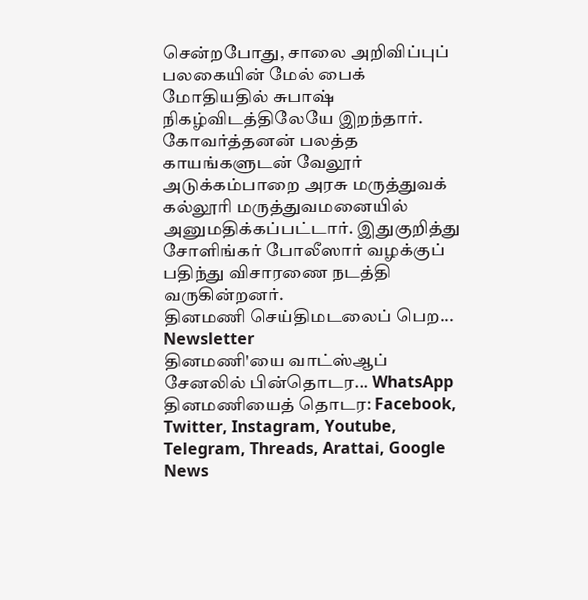சென்றபோது, சாலை அறிவிப்புப் பலகையின் மேல் பைக் மோதியதில் சுபாஷ் நிகழ்விடத்திலேயே இறந்தார். கோவர்த்தனன் பலத்த காயங்களுடன் வேலூர் அடுக்கம்பாறை அரசு மருத்துவக் கல்லூரி மருத்துவமனையில் அனுமதிக்கப்பட்டார். இதுகுறித்து சோளிங்கர் போலீஸார் வழக்குப் பதிந்து விசாரணை நடத்தி வருகின்றனர்.
தினமணி செய்திமடலைப் பெற... Newsletter
தினமணி'யை வாட்ஸ்ஆப் சேனலில் பின்தொடர... WhatsApp
தினமணியைத் தொடர: Facebook, Twitter, Instagram, Youtube, Telegram, Threads, Arattai, Google News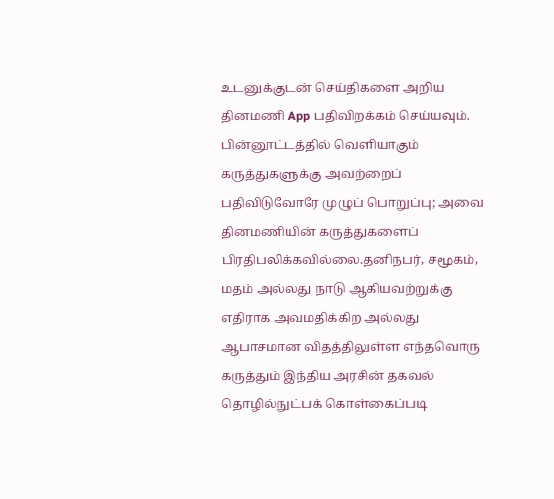உடனுக்குடன் செய்திகளை அறிய தினமணி App பதிவிறக்கம் செய்யவும்.
பின்னூட்டத்தில் வெளியாகும் கருத்துகளுக்கு அவற்றைப் பதிவிடுவோரே முழுப் பொறுப்பு; அவை தினமணியின் கருத்துகளைப் பிரதிபலிக்கவில்லை.தனிநபர், சமூகம், மதம் அல்லது நாடு ஆகியவற்றுக்கு எதிராக அவமதிக்கிற அல்லது ஆபாசமான விதத்திலுள்ள எந்தவொரு கருத்தும் இந்திய அரசின் தகவல் தொழில்நுட்பக் கொள்கைப்படி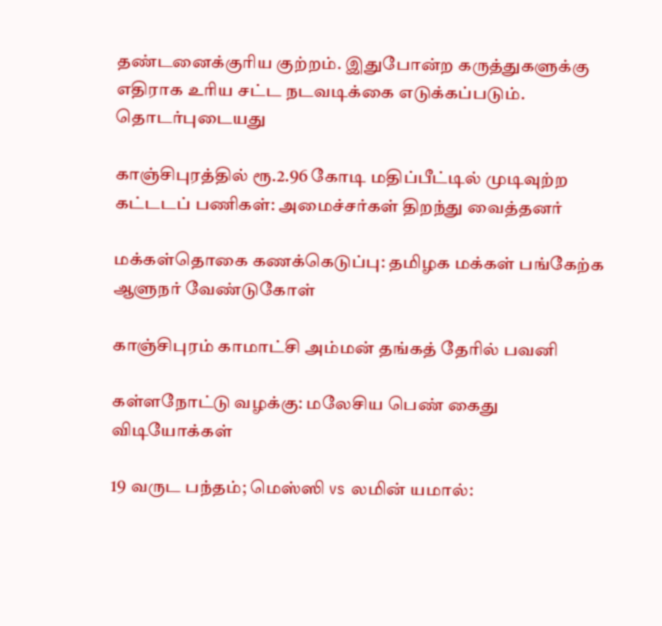தண்டனைக்குரிய குற்றம். இதுபோன்ற கருத்துகளுக்கு எதிராக உரிய சட்ட நடவடிக்கை எடுக்கப்படும்.
தொடர்புடையது

காஞ்சிபுரத்தில் ரூ.2.96 கோடி மதிப்பீட்டில் முடிவுற்ற கட்டடப் பணிகள்: அமைச்சர்கள் திறந்து வைத்தனர்

மக்கள்தொகை கணக்கெடுப்பு: தமிழக மக்கள் பங்கேற்க ஆளுநர் வேண்டுகோள்

காஞ்சிபுரம் காமாட்சி அம்மன் தங்கத் தேரில் பவனி

கள்ளநோட்டு வழக்கு: மலேசிய பெண் கைது
விடியோக்கள்

19 வருட பந்தம்; மெஸ்ஸி vs லமின் யமால்: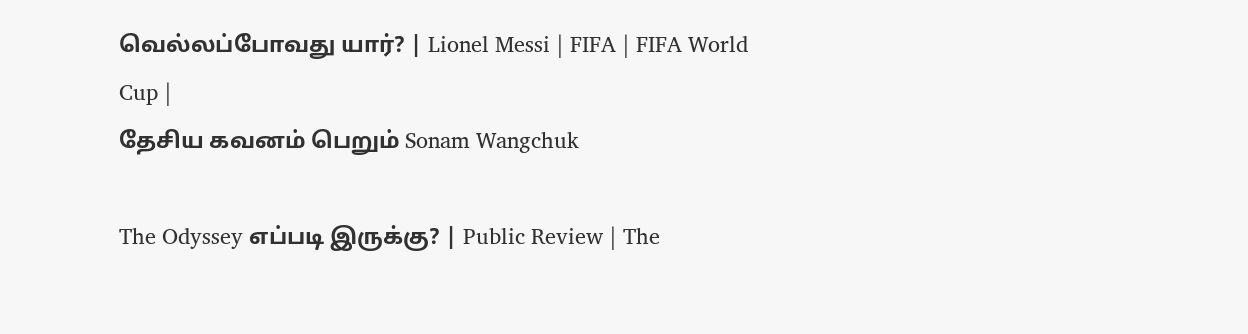வெல்லப்போவது யார்? | Lionel Messi | FIFA | FIFA World Cup |
தேசிய கவனம் பெறும் Sonam Wangchuk

The Odyssey எப்படி இருக்கு? | Public Review | The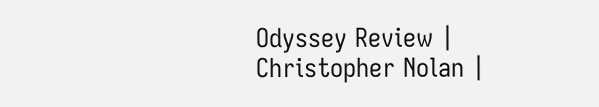Odyssey Review | Christopher Nolan |